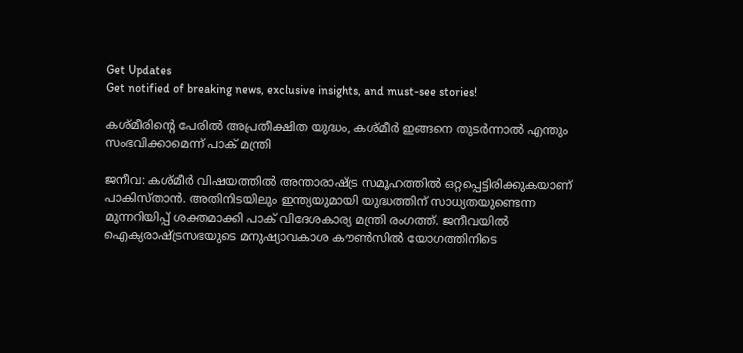Get Updates
Get notified of breaking news, exclusive insights, and must-see stories!

കശ്മീരിന്റെ പേരിൽ അപ്രതീക്ഷിത യുദ്ധം, കശ്മീർ ഇങ്ങനെ തുടർന്നാൽ എന്തും സംഭവിക്കാമെന്ന് പാക് മന്ത്രി

ജനീവ: കശ്മീര്‍ വിഷയത്തില്‍ അന്താരാഷ്ട്ര സമൂഹത്തിൽ ഒറ്റപ്പെട്ടിരിക്കുകയാണ് പാകിസ്താൻ. അതിനിടയിലും ഇന്ത്യയുമായി യുദ്ധത്തിന് സാധ്യതയുണ്ടെന്ന മുന്നറിയിപ്പ് ശക്തമാക്കി പാക് വിദേശകാര്യ മന്ത്രി രംഗത്ത്. ജനീവയില്‍ ഐക്യരാഷ്ട്രസഭയുടെ മനുഷ്യാവകാശ കൗണ്‍സില്‍ യോഗത്തിനിടെ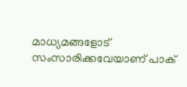മാധ്യമങ്ങളോട് സംസാരിക്കവേയാണ് പാക്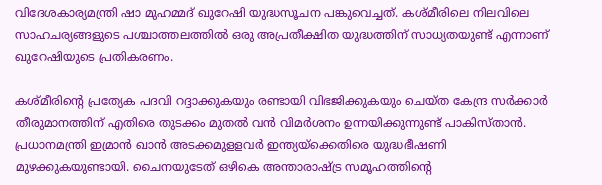വിദേശകാര്യമന്ത്രി ഷാ മുഹമ്മദ് ഖുറേഷി യുദ്ധസൂചന പങ്കുവെച്ചത്. കശ്മീരിലെ നിലവിലെ സാഹചര്യങ്ങളുടെ പശ്ചാത്തലത്തില്‍ ഒരു അപ്രതീക്ഷിത യുദ്ധത്തിന് സാധ്യതയുണ്ട് എന്നാണ് ഖുറേഷിയുടെ പ്രതികരണം.

കശ്മീരിന്റെ പ്രത്യേക പദവി റദ്ദാക്കുകയും രണ്ടായി വിഭജിക്കുകയും ചെയ്ത കേന്ദ്ര സർക്കാർ തീരുമാനത്തിന് എതിരെ തുടക്കം മുതൽ വൻ വിമർശനം ഉന്നയിക്കുന്നുണ്ട് പാകിസ്താൻ. പ്രധാനമന്ത്രി ഇമ്രാൻ ഖാൻ അടക്കമുളളവർ ഇന്ത്യയ്ക്കെതിരെ യുദ്ധഭീഷണി മുഴക്കുകയുണ്ടായി. ചൈനയുടേത് ഒഴികെ അന്താരാഷ്ട്ര സമൂഹത്തിന്റെ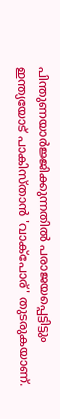പിന്തുണയാർജ്ജിക്കുന്നതിൽ പരാജയപ്പെട്ടിട്ടും ഇന്ത്യയോട് പാകിസ്താൻ 'വാക്പോര്' തുടരുകയാണ്.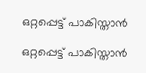ഒറ്റപ്പെട്ട് പാകിസ്താൻ

ഒറ്റപ്പെട്ട് പാകിസ്താൻ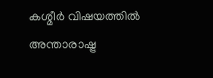കശ്മീര്‍ വിഷയത്തില്‍ അന്താരാഷ്ട്ര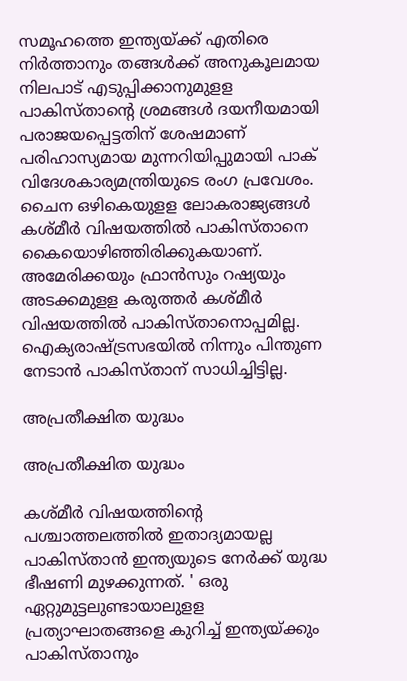സമൂഹത്തെ ഇന്ത്യയ്ക്ക് എതിരെ നിര്‍ത്താനും തങ്ങള്‍ക്ക് അനുകൂലമായ നിലപാട് എടുപ്പിക്കാനുമുളള പാകിസ്താന്റെ ശ്രമങ്ങള്‍ ദയനീയമായി പരാജയപ്പെട്ടതിന് ശേഷമാണ് പരിഹാസ്യമായ മുന്നറിയിപ്പുമായി പാക് വിദേശകാര്യമന്ത്രിയുടെ രംഗ പ്രവേശം. ചൈന ഒഴികെയുളള ലോകരാജ്യങ്ങള്‍ കശ്മീര്‍ വിഷയത്തില്‍ പാകിസ്താനെ കൈയൊഴിഞ്ഞിരിക്കുകയാണ്. അമേരിക്കയും ഫ്രാന്‍സും റഷ്യയും അടക്കമുളള കരുത്തര്‍ കശ്മീര്‍ വിഷയത്തില്‍ പാകിസ്താനൊപ്പമില്ല. ഐക്യരാഷ്ട്രസഭയില്‍ നിന്നും പിന്തുണ നേടാന്‍ പാകിസ്താന് സാധിച്ചിട്ടില്ല.

അപ്രതീക്ഷിത യുദ്ധം

അപ്രതീക്ഷിത യുദ്ധം

കശ്മീർ വിഷയത്തിന്റെ പശ്ചാത്തലത്തിൽ ഇതാദ്യമായല്ല പാകിസ്താൻ ഇന്ത്യയുടെ നേർക്ക് യുദ്ധ ഭീഷണി മുഴക്കുന്നത്. ' ഒരു ഏറ്റുമുട്ടലുണ്ടായാലുളള പ്രത്യാഘാതങ്ങളെ കുറിച്ച് ഇന്ത്യയ്ക്കും പാകിസ്താനും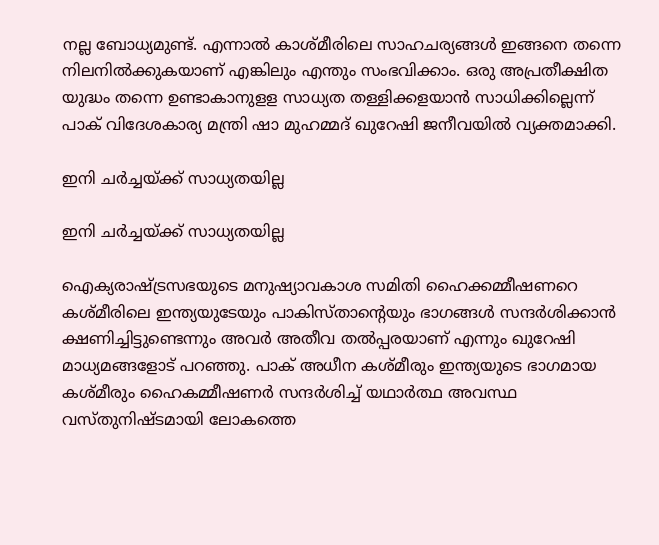നല്ല ബോധ്യമുണ്ട്. എന്നാല്‍ കാശ്മീരിലെ സാഹചര്യങ്ങള്‍ ഇങ്ങനെ തന്നെ നിലനില്‍ക്കുകയാണ് എങ്കിലും എന്തും സംഭവിക്കാം. ഒരു അപ്രതീക്ഷിത യുദ്ധം തന്നെ ഉണ്ടാകാനുളള സാധ്യത തള്ളിക്കളയാന്‍ സാധിക്കില്ലെന്ന് പാക് വിദേശകാര്യ മന്ത്രി ഷാ മുഹമ്മദ് ഖുറേഷി ജനീവയിൽ വ്യക്തമാക്കി.

ഇനി ചർച്ചയ്ക്ക് സാധ്യതയില്ല

ഇനി ചർച്ചയ്ക്ക് സാധ്യതയില്ല

ഐക്യരാഷ്ട്രസഭയുടെ മനുഷ്യാവകാശ സമിതി ഹൈക്കമ്മീഷണറെ കശ്മീരിലെ ഇന്ത്യയുടേയും പാകിസ്താന്റെയും ഭാഗങ്ങള്‍ സന്ദര്‍ശിക്കാന്‍ ക്ഷണിച്ചിട്ടുണ്ടെന്നും അവര്‍ അതീവ തല്‍പ്പരയാണ് എന്നും ഖുറേഷി മാധ്യമങ്ങളോട് പറഞ്ഞു. പാക് അധീന കശ്മീരും ഇന്ത്യയുടെ ഭാഗമായ കശ്മീരും ഹൈകമ്മീഷണര്‍ സന്ദര്‍ശിച്ച് യഥാര്‍ത്ഥ അവസ്ഥ വസ്തുനിഷ്ടമായി ലോകത്തെ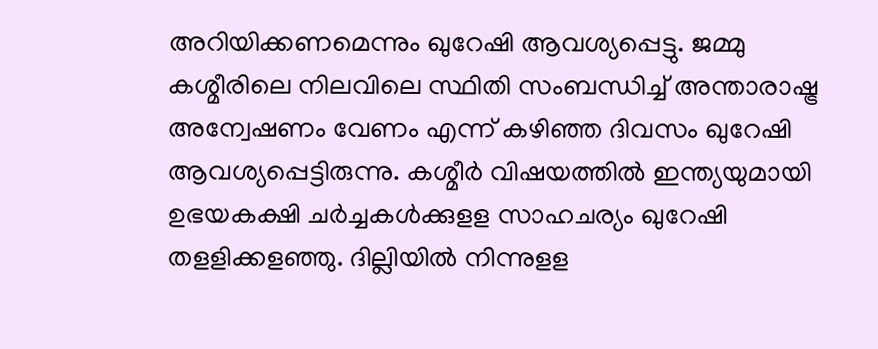അറിയിക്കണമെന്നും ഖുറേഷി ആവശ്യപ്പെട്ടു. ജമ്മു കശ്മീരിലെ നിലവിലെ സ്ഥിതി സംബന്ധിച്ച് അന്താരാഷ്ട്ര അന്വേഷണം വേണം എന്ന് കഴിഞ്ഞ ദിവസം ഖുറേഷി ആവശ്യപ്പെട്ടിരുന്നു. കശ്മീര്‍ വിഷയത്തില്‍ ഇന്ത്യയുമായി ഉഭയകക്ഷി ചര്‍ച്ചകള്‍ക്കുളള സാഹചര്യം ഖുറേഷി തളളിക്കളഞ്ഞു. ദില്ലിയില്‍ നിന്നുളള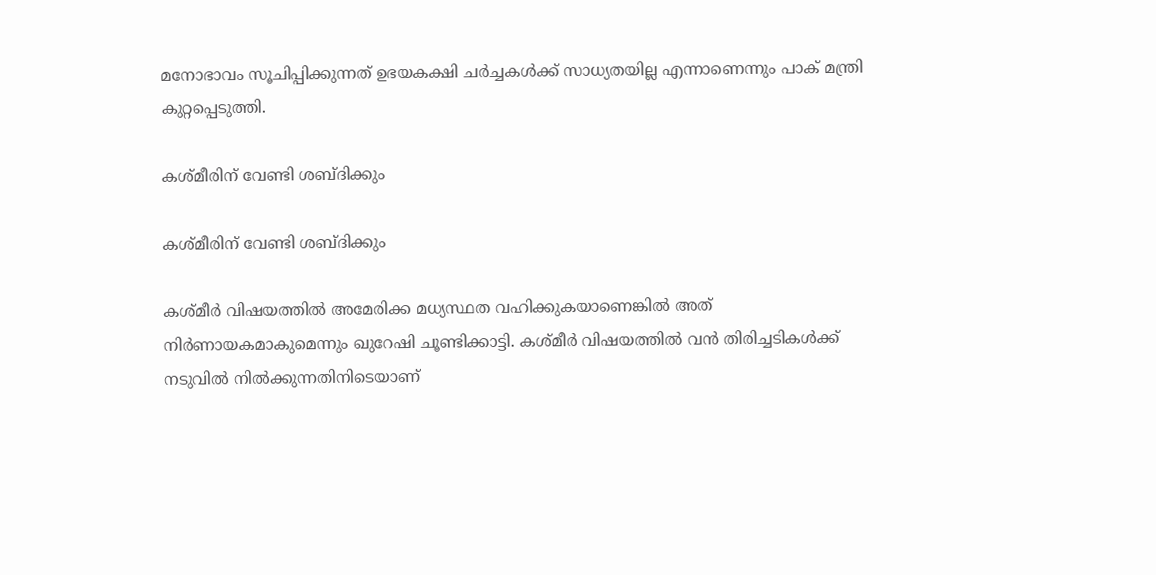മനോഭാവം സൂചിപ്പിക്കുന്നത് ഉഭയകക്ഷി ചര്‍ച്ചകള്‍ക്ക് സാധ്യതയില്ല എന്നാണെന്നും പാക് മന്ത്രി കുറ്റപ്പെടുത്തി.

കശ്മീരിന് വേണ്ടി ശബ്ദിക്കും

കശ്മീരിന് വേണ്ടി ശബ്ദിക്കും

കശ്മീര്‍ വിഷയത്തില്‍ അമേരിക്ക മധ്യസ്ഥത വഹിക്കുകയാണെങ്കില്‍ അത് നിര്‍ണായകമാകുമെന്നും ഖുറേഷി ചൂണ്ടിക്കാട്ടി. കശ്മീര്‍ വിഷയത്തില്‍ വന്‍ തിരിച്ചടികള്‍ക്ക് നടുവില്‍ നില്‍ക്കുന്നതിനിടെയാണ്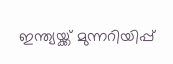ഇന്ത്യയ്ക്ക് മുന്നറിയിപ്പ്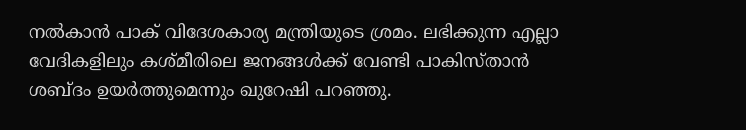നല്‍കാന്‍ പാക് വിദേശകാര്യ മന്ത്രിയുടെ ശ്രമം. ലഭിക്കുന്ന എല്ലാ വേദികളിലും കശ്മീരിലെ ജനങ്ങള്‍ക്ക് വേണ്ടി പാകിസ്താന്‍ ശബ്ദം ഉയര്‍ത്തുമെന്നും ഖുറേഷി പറഞ്ഞു.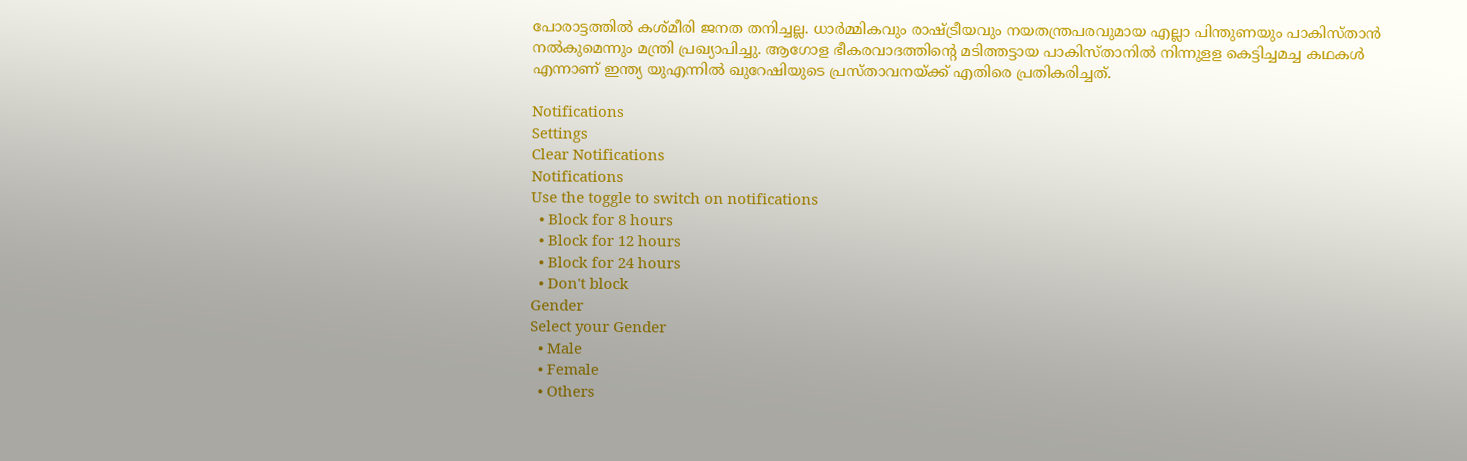പോരാട്ടത്തില്‍ കശ്മീരി ജനത തനിച്ചല്ല. ധാര്‍മ്മികവും രാഷ്ട്രീയവും നയതന്ത്രപരവുമായ എല്ലാ പിന്തുണയും പാകിസ്താന്‍ നല്‍കുമെന്നും മന്ത്രി പ്രഖ്യാപിച്ചു. ആഗോള ഭീകരവാദത്തിന്റെ മടിത്തട്ടായ പാകിസ്താനില്‍ നിന്നുളള കെട്ടിച്ചമച്ച കഥകള്‍ എന്നാണ് ഇന്ത്യ യുഎന്നില്‍ ഖുറേഷിയുടെ പ്രസ്താവനയ്ക്ക് എതിരെ പ്രതികരിച്ചത്.

Notifications
Settings
Clear Notifications
Notifications
Use the toggle to switch on notifications
  • Block for 8 hours
  • Block for 12 hours
  • Block for 24 hours
  • Don't block
Gender
Select your Gender
  • Male
  • Female
  • Others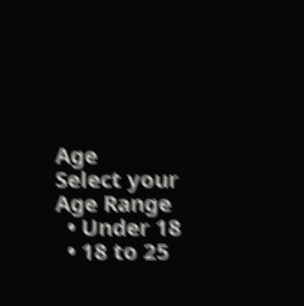Age
Select your Age Range
  • Under 18
  • 18 to 25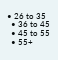• 26 to 35
  • 36 to 45
  • 45 to 55
  • 55+